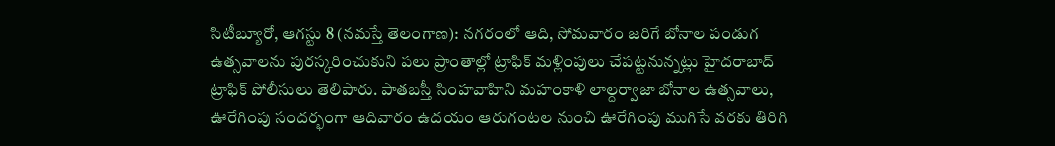సిటీబ్యూరో, ఆగస్టు 8 (నమస్తే తెలంగాణ): నగరంలో ఆది, సోమవారం జరిగే బోనాల పండుగ ఉత్సవాలను పురస్కరించుకుని పలు ప్రాంతాల్లో ట్రాఫిక్ మళ్లింపులు చేపట్టనున్నట్లు హైదరాబాద్ ట్రాఫిక్ పోలీసులు తెలిపారు. పాతబస్తీ సింహవాహిని మహంకాళి లాల్దర్వాజా బోనాల ఉత్సవాలు, ఊరేగింపు సందర్భంగా ఆదివారం ఉదయం ఆరుగంటల నుంచి ఊరేగింపు ముగిసే వరకు తిరిగి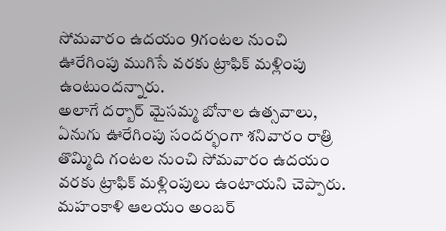సోమవారం ఉదయం 9గంటల నుంచి ఊరేగింపు ముగిసే వరకు ట్రాఫిక్ మళ్లింపు ఉంటుందన్నారు.
అలాగే దర్బార్ మైసమ్మ బోనాల ఉత్సవాలు, ఏనుగు ఊరేగింపు సందర్భంగా శనివారం రాత్రి తొమ్మిది గంటల నుంచి సోమవారం ఉదయం వరకు ట్రాఫిక్ మళ్లింపులు ఉంటాయని చెప్పారు. మహంకాళి ఆలయం అంబర్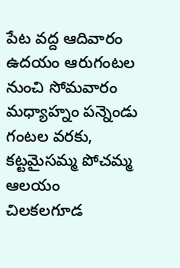పేట వద్ద ఆదివారం ఉదయం ఆరుగంటల నుంచి సోమవారం మధ్యాహ్నం పన్నెండు గంటల వరకు, కట్టమైసమ్మ పోచమ్మ ఆలయం చిలకలగూడ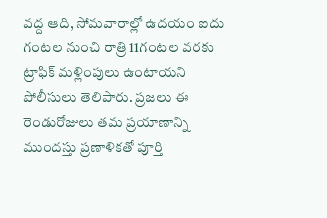వద్ద ఆది, సోమవారాల్లో ఉదయం ఐదు గంటల నుంచి రాత్రి 11గంటల వరకు ట్రాఫిక్ మళ్లింపులు ఉంటాయని పోలీసులు తెలిపారు. ప్రజలు ఈ రెండురోజులు తమ ప్రయాణాన్ని ముందస్తు ప్రణాళికతో పూర్తి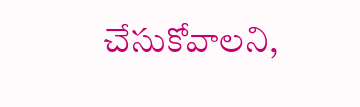చేసుకోవాలని,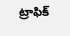ట్రాఫిక్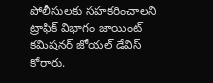పోలీసులకు సహకరించాలని ట్రాఫిక్ విభాగం జాయింట్ కమిషనర్ జోయల్ డేవిస్ కోరారు.